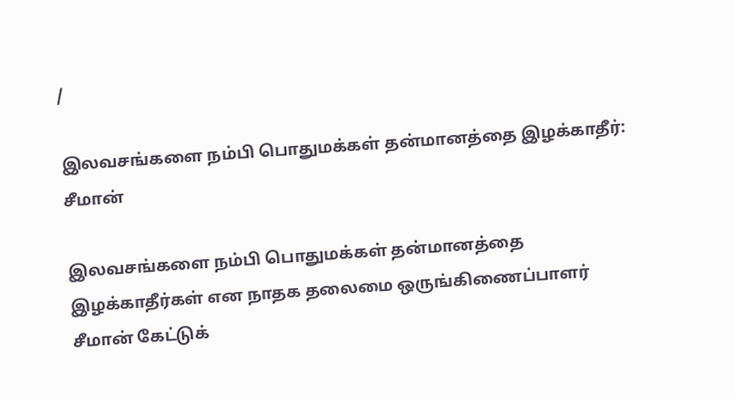/

இலவசங்களை நம்பி பொதுமக்கள் தன்மானத்தை இழக்காதீர்: சீமான்

இலவசங்களை நம்பி பொதுமக்கள் தன்மானத்தை இழக்காதீர்கள் என நாதக தலைமை ஒருங்கிணைப்பாளர் சீமான் கேட்டுக்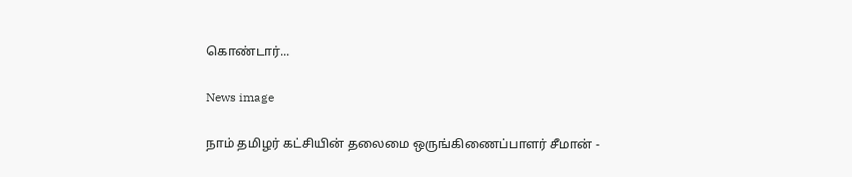கொண்டார்...

News image

நாம் தமிழர் கட்சியின் தலைமை ஒருங்கிணைப்பாளர் சீமான் -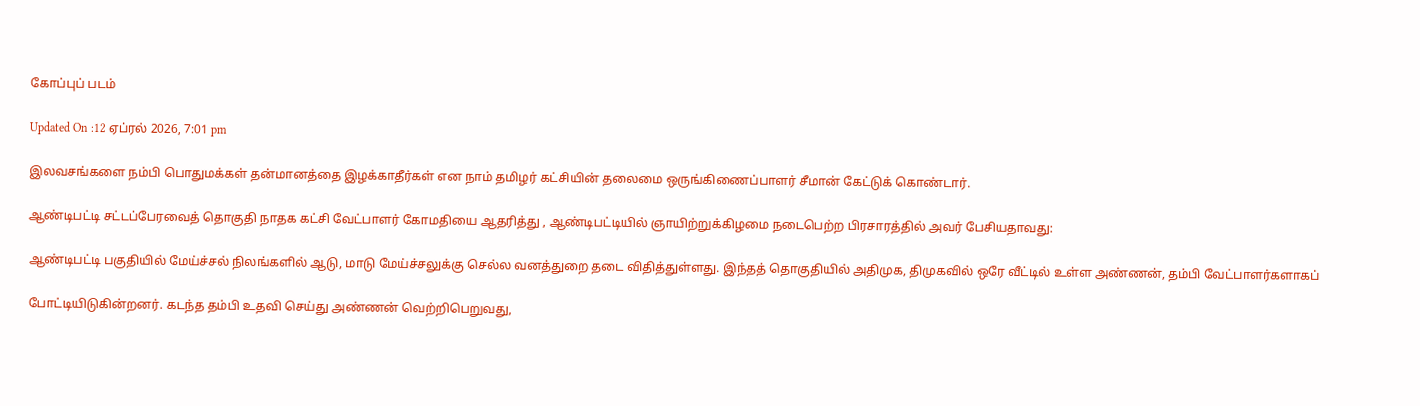கோப்புப் படம்

Updated On :12 ஏப்ரல் 2026, 7:01 pm

இலவசங்களை நம்பி பொதுமக்கள் தன்மானத்தை இழக்காதீர்கள் என நாம் தமிழர் கட்சியின் தலைமை ஒருங்கிணைப்பாளர் சீமான் கேட்டுக் கொண்டார்.

ஆண்டிபட்டி சட்டப்பேரவைத் தொகுதி நாதக கட்சி வேட்பாளர் கோமதியை ஆதரித்து , ஆண்டிபட்டியில் ஞாயிற்றுக்கிழமை நடைபெற்ற பிரசாரத்தில் அவர் பேசியதாவது:

ஆண்டிபட்டி பகுதியில் மேய்ச்சல் நிலங்களில் ஆடு, மாடு மேய்ச்சலுக்கு செல்ல வனத்துறை தடை விதித்துள்ளது. இந்தத் தொகுதியில் அதிமுக, திமுகவில் ஒரே வீட்டில் உள்ள அண்ணன், தம்பி வேட்பாளர்களாகப்

போட்டியிடுகின்றனர். கடந்த தம்பி உதவி செய்து அண்ணன் வெற்றிபெறுவது,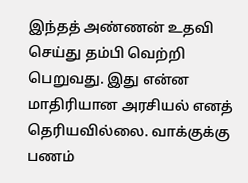இந்தத் அண்ணன் உதவி செய்து தம்பி வெற்றி பெறுவது. இது என்ன மாதிரியான அரசியல் எனத் தெரியவில்லை. வாக்குக்கு பணம்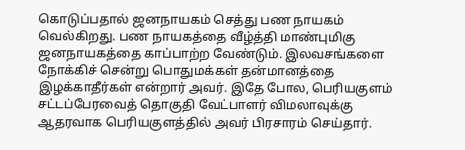கொடுப்பதால் ஜனநாயகம் செத்து பண நாயகம் வெல்கிறது. பண நாயகத்தை வீழ்த்தி மாண்புமிகு ஜனநாயகத்தை காப்பாற்ற வேண்டும். இலவசங்களை நோக்கிச் சென்று பொதுமக்கள் தன்மானத்தை இழக்காதீர்கள் என்றார் அவர். இதே போல, பெரியகுளம் சட்டப்பேரவைத் தொகுதி வேட்பாளர் விமலாவுக்கு ஆதரவாக பெரியகுளத்தில் அவர் பிரசாரம் செய்தார்.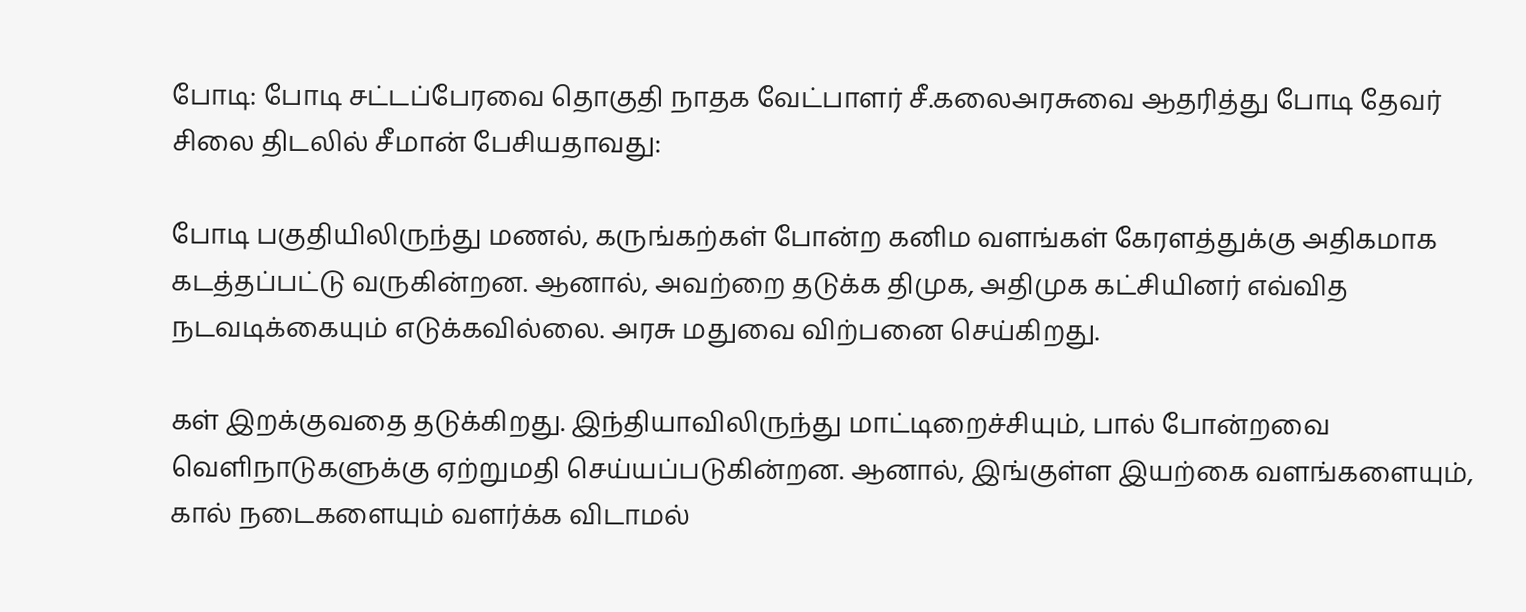போடி: போடி சட்டப்பேரவை தொகுதி நாதக வேட்பாளர் சீ.கலைஅரசுவை ஆதரித்து போடி தேவர் சிலை திடலில் சீமான் பேசியதாவது:

போடி பகுதியிலிருந்து மணல், கருங்கற்கள் போன்ற கனிம வளங்கள் கேரளத்துக்கு அதிகமாக கடத்தப்பட்டு வருகின்றன. ஆனால், அவற்றை தடுக்க திமுக, அதிமுக கட்சியினர் எவ்வித நடவடிக்கையும் எடுக்கவில்லை. அரசு மதுவை விற்பனை செய்கிறது.

கள் இறக்குவதை தடுக்கிறது. இந்தியாவிலிருந்து மாட்டிறைச்சியும், பால் போன்றவை வெளிநாடுகளுக்கு ஏற்றுமதி செய்யப்படுகின்றன. ஆனால், இங்குள்ள இயற்கை வளங்களையும், கால் நடைகளையும் வளர்க்க விடாமல்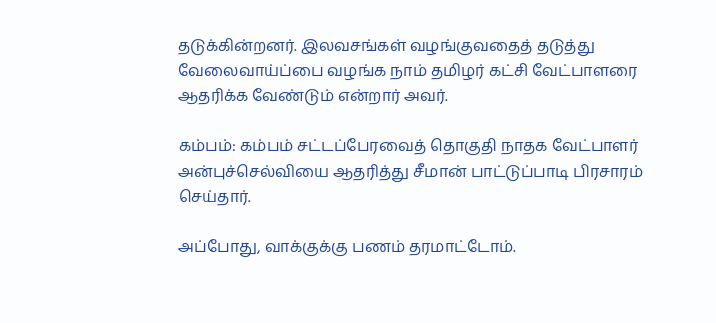தடுக்கின்றனர். இலவசங்கள் வழங்குவதைத் தடுத்து வேலைவாய்ப்பை வழங்க நாம் தமிழர் கட்சி வேட்பாளரை ஆதரிக்க வேண்டும் என்றார் அவர்.

கம்பம்: கம்பம் சட்டப்பேரவைத் தொகுதி நாதக வேட்பாளர் அன்புச்செல்வியை ஆதரித்து சீமான் பாட்டுப்பாடி பிரசாரம் செய்தார்.

அப்போது, வாக்குக்கு பணம் தரமாட்டோம்.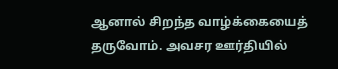ஆனால் சிறந்த வாழ்க்கையைத் தருவோம். அவசர ஊர்தியில்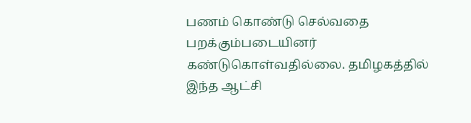பணம் கொண்டு செல்வதை பறக்கும்படையினர் கண்டுகொள்வதில்லை. தமிழகத்தில் இந்த ஆட்சி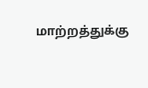மாற்றத்துக்கு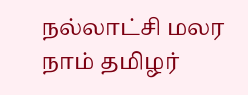நல்லாட்சி மலர நாம் தமிழர்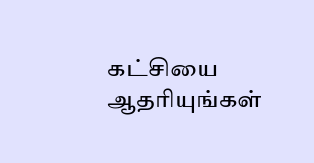கட்சியை ஆதரியுங்கள்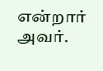என்றார் அவர்.